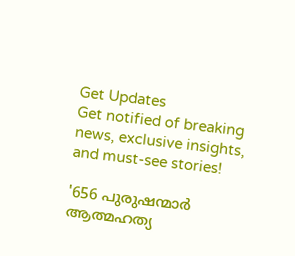Get Updates
Get notified of breaking news, exclusive insights, and must-see stories!

'656 പുരുഷന്മാർ ആത്മഹത്യ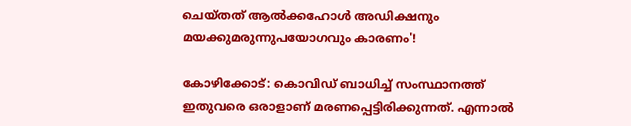ചെയ്തത് ആൽക്കഹോൾ അഡിക്ഷനും മയക്കുമരുന്നുപയോഗവും കാരണം'!

കോഴിക്കോട്: കൊവിഡ് ബാധിച്ച് സംസ്ഥാനത്ത് ഇതുവരെ ഒരാളാണ് മരണപ്പെട്ടിരിക്കുന്നത്. എന്നാല്‍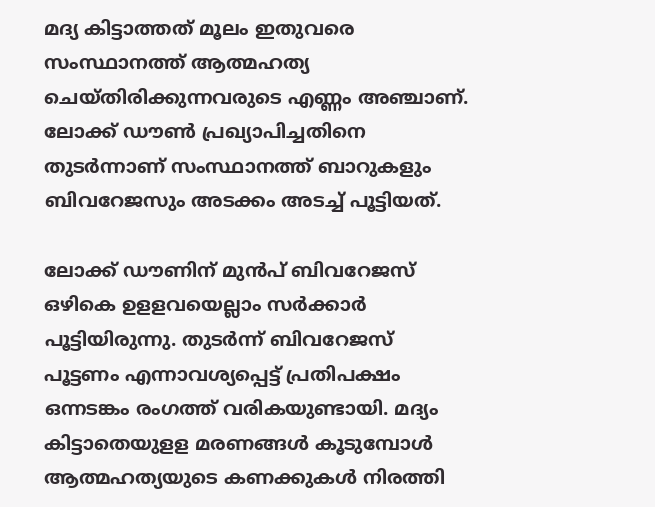മദ്യ കിട്ടാത്തത് മൂലം ഇതുവരെ സംസ്ഥാനത്ത് ആത്മഹത്യ ചെയ്തിരിക്കുന്നവരുടെ എണ്ണം അഞ്ചാണ്. ലോക്ക് ഡൗണ്‍ പ്രഖ്യാപിച്ചതിനെ തുടര്‍ന്നാണ് സംസ്ഥാനത്ത് ബാറുകളും ബിവറേജസും അടക്കം അടച്ച് പൂട്ടിയത്.

ലോക്ക് ഡൗണിന് മുന്‍പ് ബിവറേജസ് ഒഴികെ ഉളളവയെല്ലാം സര്‍ക്കാര്‍ പൂട്ടിയിരുന്നു. തുടര്‍ന്ന് ബിവറേജസ് പൂട്ടണം എന്നാവശ്യപ്പെട്ട് പ്രതിപക്ഷം ഒന്നടങ്കം രംഗത്ത് വരികയുണ്ടായി. മദ്യം കിട്ടാതെയുളള മരണങ്ങള്‍ കൂടുമ്പോള്‍ ആത്മഹത്യയുടെ കണക്കുകള്‍ നിരത്തി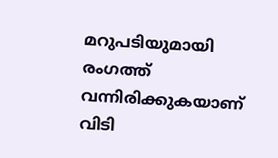മറുപടിയുമായി രംഗത്ത് വന്നിരിക്കുകയാണ് വിടി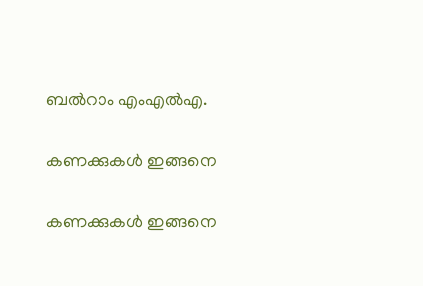ബല്‍റാം എംഎല്‍എ.

കണക്കുകൾ ഇങ്ങനെ

കണക്കുകൾ ഇങ്ങനെ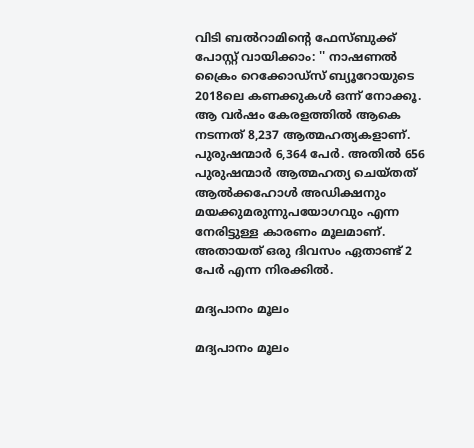വിടി ബൽറാമിന്റെ ഫേസ്ബുക്ക് പോസ്റ്റ് വായിക്കാം: '' നാഷണൽ ക്രൈം റെക്കോഡ്സ് ബ്യൂറോയുടെ 2018ലെ കണക്കുകൾ ഒന്ന് നോക്കൂ. ആ വർഷം കേരളത്തിൽ ആകെ നടന്നത് 8,237 ആത്മഹത്യകളാണ്. പുരുഷന്മാർ 6,364 പേർ. അതിൽ 656 പുരുഷന്മാർ ആത്മഹത്യ ചെയ്തത് ആൽക്കഹോൾ അഡിക്ഷനും മയക്കുമരുന്നുപയോഗവും എന്ന നേരിട്ടുള്ള കാരണം മൂലമാണ്. അതായത് ഒരു ദിവസം ഏതാണ്ട് 2 പേർ എന്ന നിരക്കിൽ.

മദ്യപാനം മൂലം

മദ്യപാനം മൂലം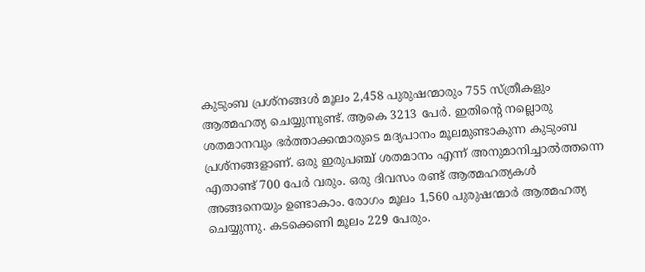കുടുംബ പ്രശ്നങ്ങൾ മൂലം 2,458 പുരുഷന്മാരും 755 സ്ത്രീകളും ആത്മഹത്യ ചെയ്യുന്നുണ്ട്. ആകെ 3213 പേർ. ഇതിൻ്റെ നല്ലൊരു ശതമാനവും ഭർത്താക്കന്മാരുടെ മദ്യപാനം മൂലമുണ്ടാകുന്ന കുടുംബ പ്രശ്നങ്ങളാണ്. ഒരു ഇരുപഞ്ച് ശതമാനം എന്ന് അനുമാനിച്ചാൽത്തന്നെ എതാണ്ട് 700 പേർ വരും. ഒരു ദിവസം രണ്ട് ആത്മഹത്യകൾ അങ്ങനെയും ഉണ്ടാകാം. രോഗം മൂലം 1,560 പുരുഷന്മാർ ആത്മഹത്യ ചെയ്യുന്നു. കടക്കെണി മൂലം 229 പേരും.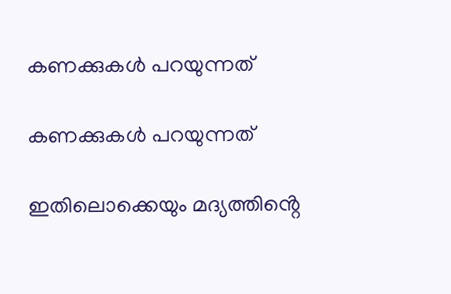കണക്കുകൾ പറയുന്നത്

കണക്കുകൾ പറയുന്നത്

ഇതിലൊക്കെയും മദ്യത്തിൻ്റെ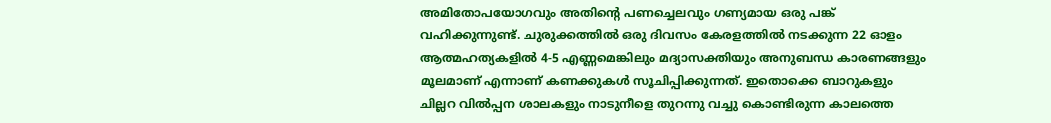അമിതോപയോഗവും അതിൻ്റെ പണച്ചെലവും ഗണ്യമായ ഒരു പങ്ക് വഹിക്കുന്നുണ്ട്. ചുരുക്കത്തിൽ ഒരു ദിവസം കേരളത്തിൽ നടക്കുന്ന 22 ഓളം ആത്മഹത്യകളിൽ 4-5 എണ്ണമെങ്കിലും മദ്യാസക്തിയും അനുബന്ധ കാരണങ്ങളും മൂലമാണ് എന്നാണ് കണക്കുകൾ സൂചിപ്പിക്കുന്നത്. ഇതൊക്കെ ബാറുകളും ചില്ലറ വിൽപ്പന ശാലകളും നാടുനീളെ തുറന്നു വച്ചു കൊണ്ടിരുന്ന കാലത്തെ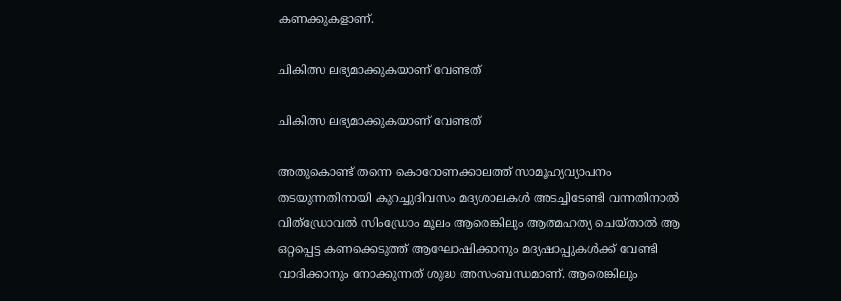കണക്കുകളാണ്.

ചികിത്സ ലഭ്യമാക്കുകയാണ് വേണ്ടത്

ചികിത്സ ലഭ്യമാക്കുകയാണ് വേണ്ടത്

അതുകൊണ്ട് തന്നെ കൊറോണക്കാലത്ത് സാമൂഹ്യവ്യാപനം തടയുന്നതിനായി കുറച്ചുദിവസം മദ്യശാലകൾ അടച്ചിടേണ്ടി വന്നതിനാൽ വിത്ഡ്രോവൽ സിംഡ്രോം മൂലം ആരെങ്കിലും ആത്മഹത്യ ചെയ്താൽ ആ ഒറ്റപ്പെട്ട കണക്കെടുത്ത് ആഘോഷിക്കാനും മദ്യഷാപ്പുകൾക്ക് വേണ്ടി വാദിക്കാനും നോക്കുന്നത് ശുദ്ധ അസംബന്ധമാണ്. ആരെങ്കിലും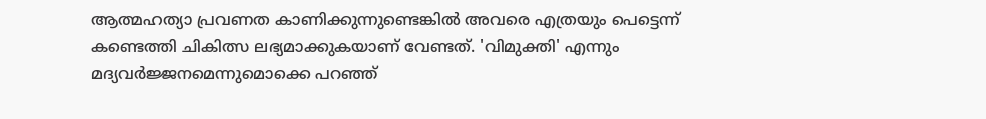ആത്മഹത്യാ പ്രവണത കാണിക്കുന്നുണ്ടെങ്കിൽ അവരെ എത്രയും പെട്ടെന്ന് കണ്ടെത്തി ചികിത്സ ലഭ്യമാക്കുകയാണ് വേണ്ടത്. 'വിമുക്തി' എന്നും മദ്യവർജ്ജനമെന്നുമൊക്കെ പറഞ്ഞ്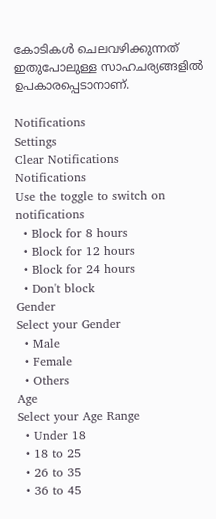കോടികൾ ചെലവഴിക്കുന്നത് ഇതുപോലുള്ള സാഹചര്യങ്ങളിൽ ഉപകാരപ്പെടാനാണ്.

Notifications
Settings
Clear Notifications
Notifications
Use the toggle to switch on notifications
  • Block for 8 hours
  • Block for 12 hours
  • Block for 24 hours
  • Don't block
Gender
Select your Gender
  • Male
  • Female
  • Others
Age
Select your Age Range
  • Under 18
  • 18 to 25
  • 26 to 35
  • 36 to 45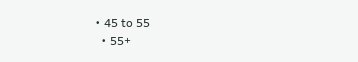• 45 to 55
  • 55+